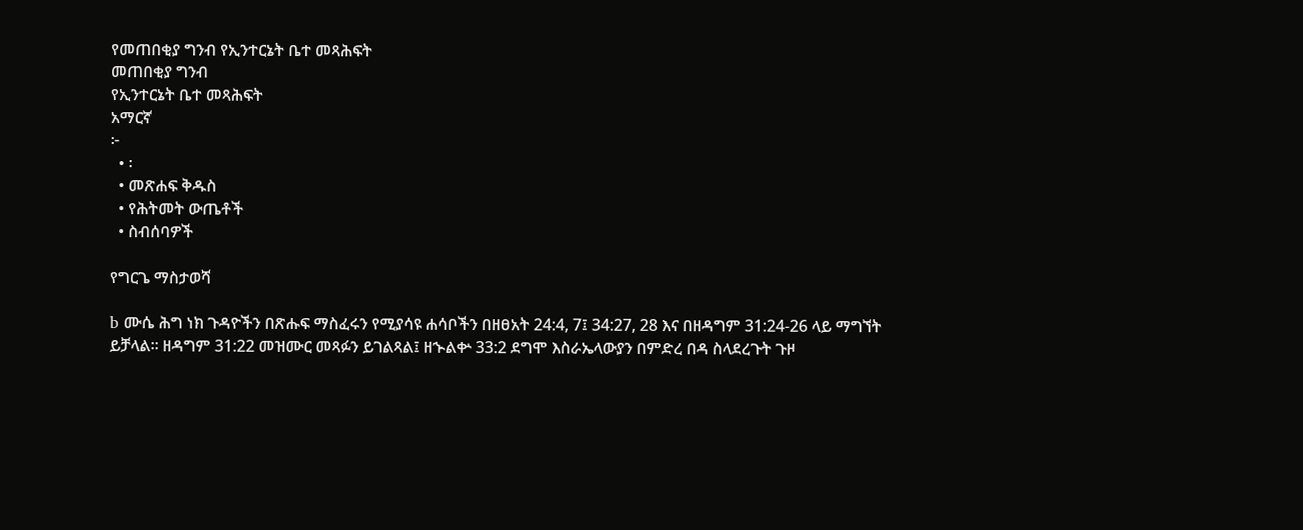የመጠበቂያ ግንብ የኢንተርኔት ቤተ መጻሕፍት
መጠበቂያ ግንብ
የኢንተርኔት ቤተ መጻሕፍት
አማርኛ
፦
  • ፡
  • መጽሐፍ ቅዱስ
  • የሕትመት ውጤቶች
  • ስብሰባዎች

የግርጌ ማስታወሻ

b ሙሴ ሕግ ነክ ጉዳዮችን በጽሑፍ ማስፈሩን የሚያሳዩ ሐሳቦችን በዘፀአት 24:4, 7፤ 34:27, 28 እና በዘዳግም 31:24-26 ላይ ማግኘት ይቻላል። ዘዳግም 31:22 መዝሙር መጻፉን ይገልጻል፤ ዘኍልቍ 33:2 ደግሞ እስራኤላውያን በምድረ በዳ ስላደረጉት ጉዞ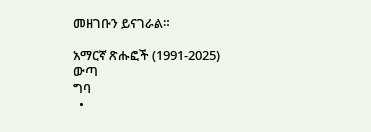መዘገቡን ይናገራል።

አማርኛ ጽሑፎች (1991-2025)
ውጣ
ግባ
  •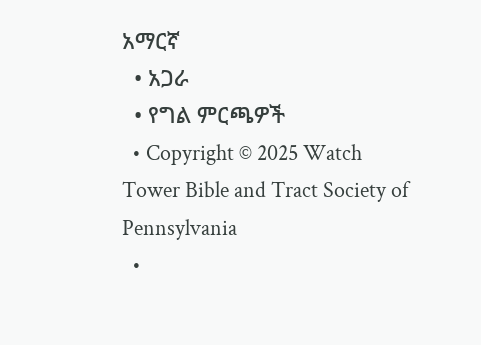አማርኛ
  • አጋራ
  • የግል ምርጫዎች
  • Copyright © 2025 Watch Tower Bible and Tract Society of Pennsylvania
  •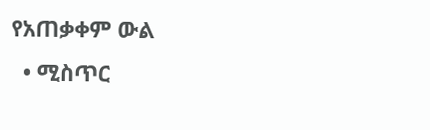የአጠቃቀም ውል
  • ሚስጥር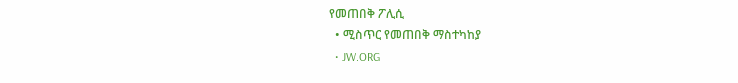የመጠበቅ ፖሊሲ
  • ሚስጥር የመጠበቅ ማስተካከያ
  • JW.ORG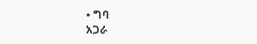• ግባ
አጋራ